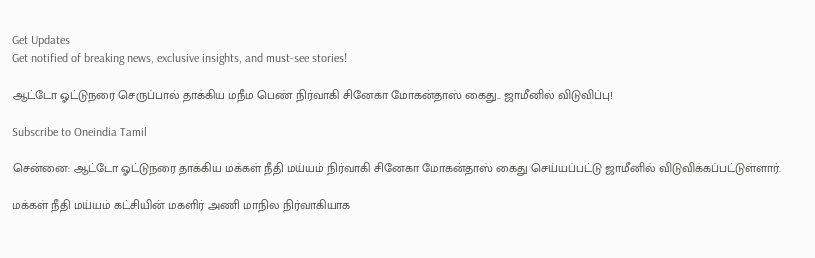Get Updates
Get notified of breaking news, exclusive insights, and must-see stories!

ஆட்டோ ஓட்டுநரை செருப்பால் தாக்கிய மநீம பெண் நிர்வாகி சினேகா மோகன்தாஸ் கைது.. ஜாமீனில் விடுவிப்பு!

Subscribe to Oneindia Tamil

சென்னை: ஆட்டோ ஓட்டுநரை தாக்கிய மக்கள் நீதி மய்யம் நிர்வாகி சினேகா மோகன்தாஸ் கைது செய்யப்பட்டு ஜாமீனில் விடுவிக்கப்பட்டுள்ளார்.

மக்கள் நீதி மய்யம் கட்சியின் மகளிர் அணி மாநில நிர்வாகியாக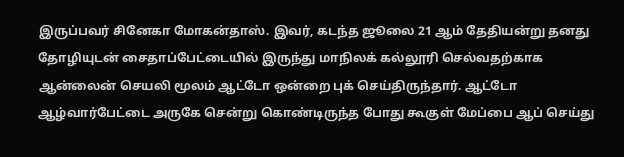இருப்பவர் சினேகா மோகன்தாஸ். இவர், கடந்த ஜூலை 21 ஆம் தேதியன்று தனது தோழியுடன் சைதாப்பேட்டையில் இருந்து மாநிலக் கல்லூரி செல்வதற்காக ஆன்லைன் செயலி மூலம் ஆட்டோ ஒன்றை புக் செய்திருந்தார். ஆட்டோ ஆழ்வார்பேட்டை அருகே சென்று கொண்டிருந்த போது கூகுள் மேப்பை ஆப் செய்து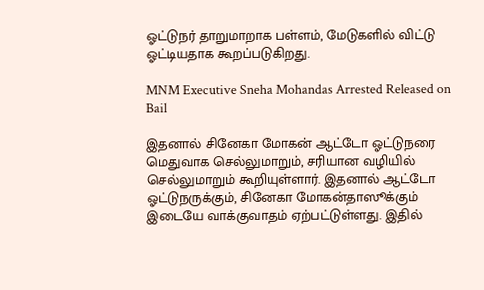ஓட்டுநர் தாறுமாறாக பள்ளம், மேடுகளில் விட்டு ஓட்டியதாக கூறப்படுகிறது.

MNM Executive Sneha Mohandas Arrested Released on Bail

இதனால் சினேகா மோகன் ஆட்டோ ஓட்டுநரை மெதுவாக செல்லுமாறும், சரியான வழியில் செல்லுமாறும் கூறியுள்ளார். இதனால் ஆட்டோ ஓட்டுநருக்கும், சினேகா மோகன்தாஸூக்கும் இடையே வாக்குவாதம் ஏற்பட்டுள்ளது. இதில்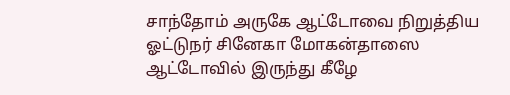சாந்தோம் அருகே ஆட்டோவை நிறுத்திய ஓட்டுநர் சினேகா மோகன்தாஸை ஆட்டோவில் இருந்து கீழே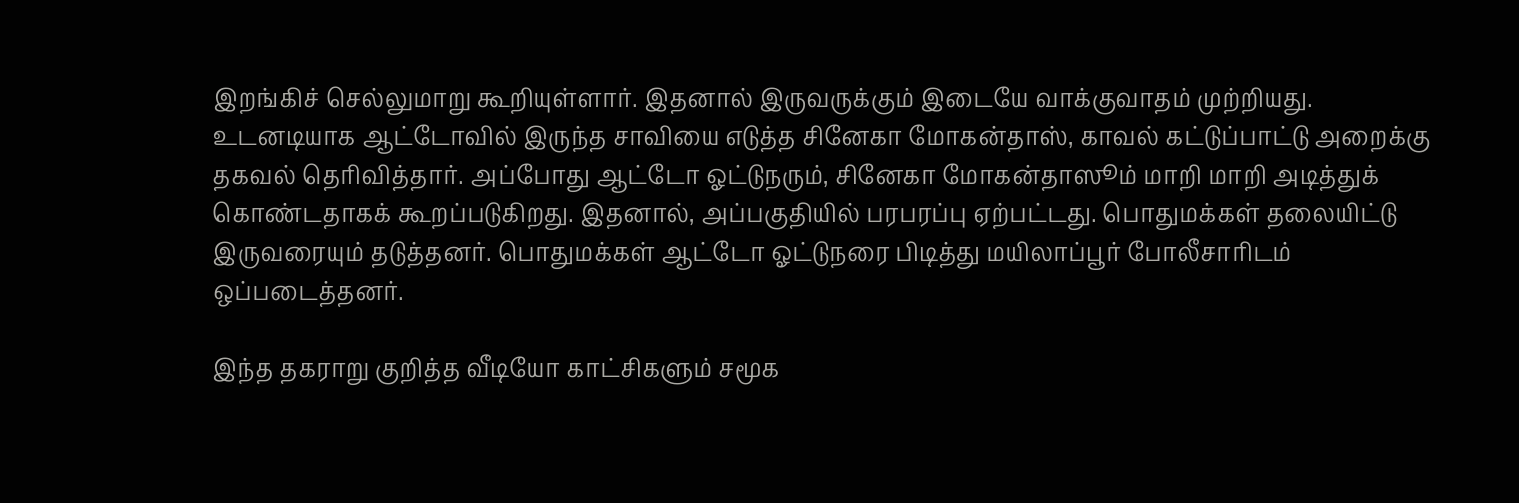இறங்கிச் செல்லுமாறு கூறியுள்ளார். இதனால் இருவருக்கும் இடையே வாக்குவாதம் முற்றியது.
உடனடியாக ஆட்டோவில் இருந்த சாவியை எடுத்த சினேகா மோகன்தாஸ், காவல் கட்டுப்பாட்டு அறைக்கு தகவல் தெரிவித்தார். அப்போது ஆட்டோ ஓட்டுநரும், சினேகா மோகன்தாஸூம் மாறி மாறி அடித்துக் கொண்டதாகக் கூறப்படுகிறது. இதனால், அப்பகுதியில் பரபரப்பு ஏற்பட்டது. பொதுமக்கள் தலையிட்டு இருவரையும் தடுத்தனர். பொதுமக்கள் ஆட்டோ ஓட்டுநரை பிடித்து மயிலாப்பூர் போலீசாரிடம் ஒப்படைத்தனர்.

இந்த தகராறு குறித்த வீடியோ காட்சிகளும் சமூக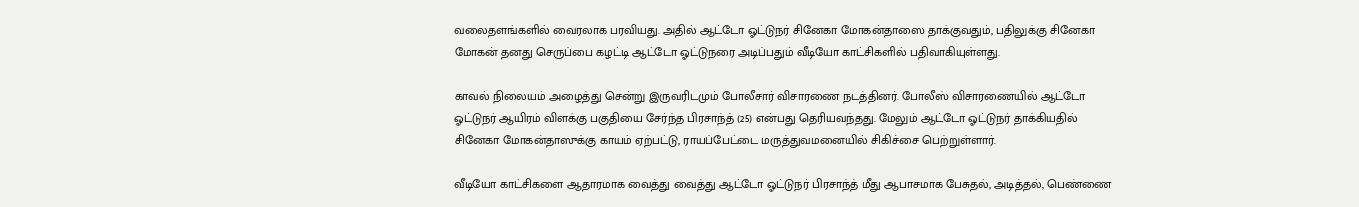வலைதளங்களில் வைரலாக பரவியது. அதில் ஆட்டோ ஓட்டுநர் சினேகா மோகன்தாஸை தாக்குவதும், பதிலுக்கு சினேகா மோகன் தனது செருப்பை கழட்டி ஆட்டோ ஓட்டுநரை அடிப்பதும் வீடியோ காட்சிகளில் பதிவாகியுள்ளது.

காவல் நிலையம் அழைத்து சென்று இருவரிடமும் போலீசார் விசாரணை நடத்தினர். போலீஸ் விசாரணையில் ஆட்டோ ஓட்டுநர் ஆயிரம் விளக்கு பகுதியை சேர்ந்த பிரசாந்த் (25) என்பது தெரியவந்தது. மேலும் ஆட்டோ ஓட்டுநர் தாக்கியதில் சினேகா மோகன்தாஸுக்கு காயம் ஏற்பட்டு, ராயப்பேட்டை மருத்துவமனையில் சிகிச்சை பெற்றுள்ளார்.

வீடியோ காட்சிகளை ஆதாரமாக வைத்து வைத்து ஆட்டோ ஓட்டுநர் பிரசாந்த் மீது ஆபாசமாக பேசுதல், அடித்தல், பெண்ணை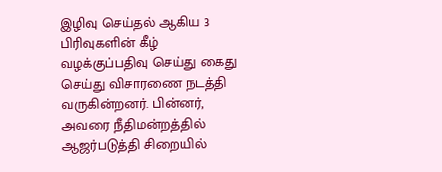இழிவு செய்தல் ஆகிய 3 பிரிவுகளின் கீழ் வழக்குப்பதிவு செய்து கைது செய்து விசாரணை நடத்தி வருகின்றனர். பின்னர், அவரை நீதிமன்றத்தில் ஆஜர்படுத்தி சிறையில்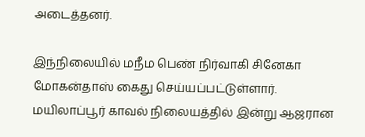அடைத்தனர்.

இந்நிலையில் மநீம பெண் நிர்வாகி சினேகா மோகன்தாஸ் கைது செய்யப்பட்டுள்ளார். மயிலாப்பூர் காவல் நிலையத்தில் இன்று ஆஜரான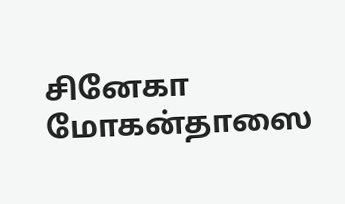சினேகா மோகன்தாஸை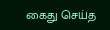கைது செய்த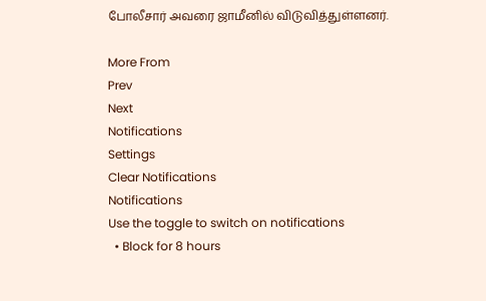போலீசார் அவரை ஜாமீனில் விடுவித்துள்ளனர்.

More From
Prev
Next
Notifications
Settings
Clear Notifications
Notifications
Use the toggle to switch on notifications
  • Block for 8 hours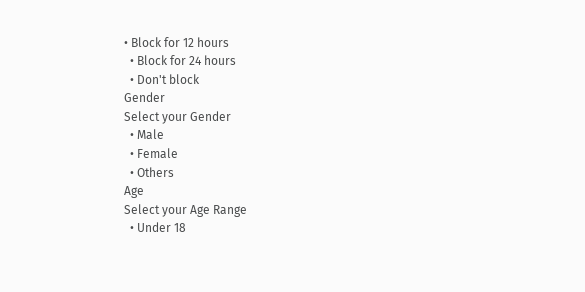• Block for 12 hours
  • Block for 24 hours
  • Don't block
Gender
Select your Gender
  • Male
  • Female
  • Others
Age
Select your Age Range
  • Under 18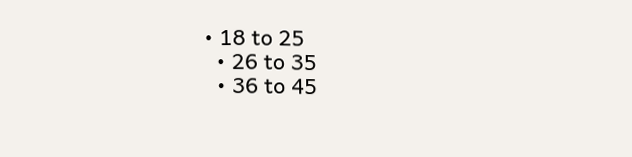• 18 to 25
  • 26 to 35
  • 36 to 45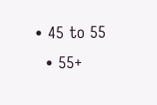• 45 to 55
  • 55+